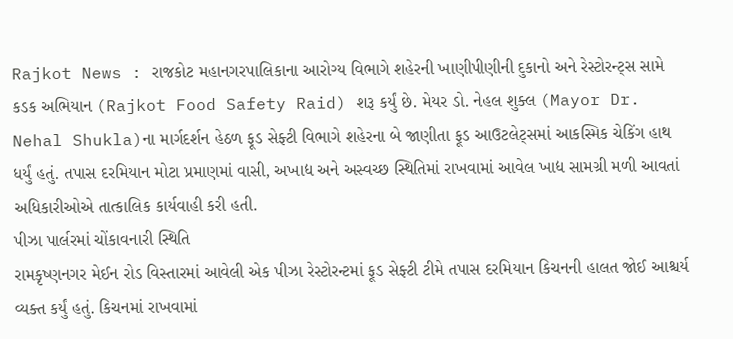Rajkot News : રાજકોટ મહાનગરપાલિકાના આરોગ્ય વિભાગે શહેરની ખાણીપીણીની દુકાનો અને રેસ્ટોરન્ટ્સ સામે કડક અભિયાન (Rajkot Food Safety Raid) શરૂ કર્યું છે. મેયર ડો. નેહલ શુક્લ (Mayor Dr. Nehal Shukla)ના માર્ગદર્શન હેઠળ ફૂડ સેફ્ટી વિભાગે શહેરના બે જાણીતા ફૂડ આઉટલેટ્સમાં આકસ્મિક ચેકિંગ હાથ ધર્યું હતું. તપાસ દરમિયાન મોટા પ્રમાણમાં વાસી, અખાદ્ય અને અસ્વચ્છ સ્થિતિમાં રાખવામાં આવેલ ખાદ્ય સામગ્રી મળી આવતાં અધિકારીઓએ તાત્કાલિક કાર્યવાહી કરી હતી.
પીઝા પાર્લરમાં ચોંકાવનારી સ્થિતિ
રામકૃષ્ણનગર મેઈન રોડ વિસ્તારમાં આવેલી એક પીઝા રેસ્ટોરન્ટમાં ફૂડ સેફ્ટી ટીમે તપાસ દરમિયાન કિચનની હાલત જોઈ આશ્ચર્ય વ્યક્ત કર્યું હતું. કિચનમાં રાખવામાં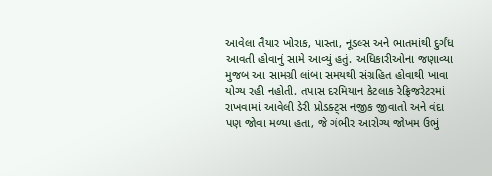આવેલા તૈયાર ખોરાક, પાસ્તા, નૂડલ્સ અને ભાતમાંથી દુર્ગંધ આવતી હોવાનું સામે આવ્યું હતું. અધિકારીઓના જણાવ્યા મુજબ આ સામગ્રી લાંબા સમયથી સંગ્રહિત હોવાથી ખાવા યોગ્ય રહી નહોતી. તપાસ દરમિયાન કેટલાક રેફ્રિજરેટરમાં રાખવામાં આવેલી ડેરી પ્રોડક્ટ્સ નજીક જીવાતો અને વંદા પણ જોવા મળ્યા હતા, જે ગંભીર આરોગ્ય જોખમ ઉભું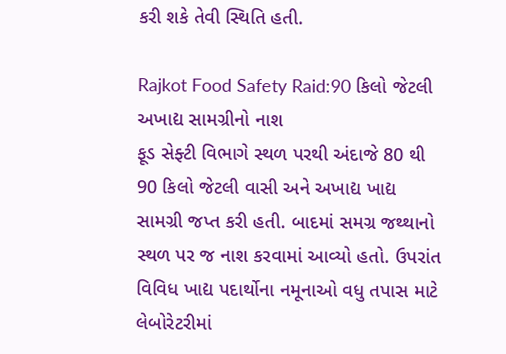કરી શકે તેવી સ્થિતિ હતી.

Rajkot Food Safety Raid:90 કિલો જેટલી અખાદ્ય સામગ્રીનો નાશ
ફૂડ સેફ્ટી વિભાગે સ્થળ પરથી અંદાજે 80 થી 90 કિલો જેટલી વાસી અને અખાદ્ય ખાદ્ય સામગ્રી જપ્ત કરી હતી. બાદમાં સમગ્ર જથ્થાનો સ્થળ પર જ નાશ કરવામાં આવ્યો હતો. ઉપરાંત વિવિધ ખાદ્ય પદાર્થોના નમૂનાઓ વધુ તપાસ માટે લેબોરેટરીમાં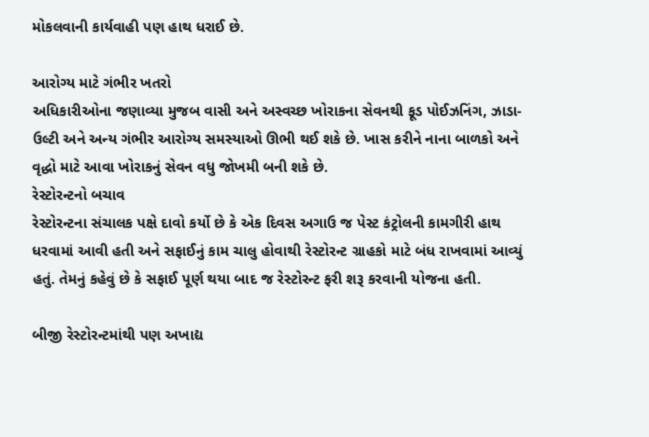મોકલવાની કાર્યવાહી પણ હાથ ધરાઈ છે.

આરોગ્ય માટે ગંભીર ખતરો
અધિકારીઓના જણાવ્યા મુજબ વાસી અને અસ્વચ્છ ખોરાકના સેવનથી ફૂડ પોઈઝનિંગ, ઝાડા-ઉલ્ટી અને અન્ય ગંભીર આરોગ્ય સમસ્યાઓ ઊભી થઈ શકે છે. ખાસ કરીને નાના બાળકો અને વૃદ્ધો માટે આવા ખોરાકનું સેવન વધુ જોખમી બની શકે છે.
રેસ્ટોરન્ટનો બચાવ
રેસ્ટોરન્ટના સંચાલક પક્ષે દાવો કર્યો છે કે એક દિવસ અગાઉ જ પેસ્ટ કંટ્રોલની કામગીરી હાથ ધરવામાં આવી હતી અને સફાઈનું કામ ચાલુ હોવાથી રેસ્ટોરન્ટ ગ્રાહકો માટે બંધ રાખવામાં આવ્યું હતું. તેમનું કહેવું છે કે સફાઈ પૂર્ણ થયા બાદ જ રેસ્ટોરન્ટ ફરી શરૂ કરવાની યોજના હતી.

બીજી રેસ્ટોરન્ટમાંથી પણ અખાદ્ય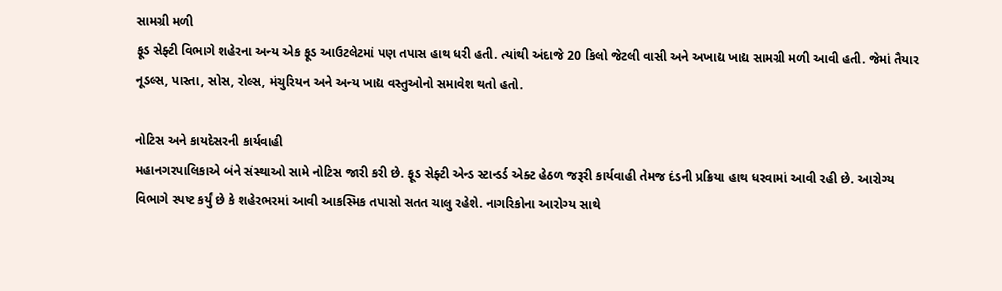સામગ્રી મળી
ફૂડ સેફ્ટી વિભાગે શહેરના અન્ય એક ફૂડ આઉટલેટમાં પણ તપાસ હાથ ધરી હતી. ત્યાંથી અંદાજે 20 કિલો જેટલી વાસી અને અખાદ્ય ખાદ્ય સામગ્રી મળી આવી હતી. જેમાં તૈયાર નૂડલ્સ, પાસ્તા, સોસ, રોલ્સ, મંચુરિયન અને અન્ય ખાદ્ય વસ્તુઓનો સમાવેશ થતો હતો.

નોટિસ અને કાયદેસરની કાર્યવાહી
મહાનગરપાલિકાએ બંને સંસ્થાઓ સામે નોટિસ જારી કરી છે. ફૂડ સેફ્ટી એન્ડ સ્ટાન્ડર્ડ એક્ટ હેઠળ જરૂરી કાર્યવાહી તેમજ દંડની પ્રક્રિયા હાથ ધરવામાં આવી રહી છે. આરોગ્ય વિભાગે સ્પષ્ટ કર્યું છે કે શહેરભરમાં આવી આકસ્મિક તપાસો સતત ચાલુ રહેશે. નાગરિકોના આરોગ્ય સાથે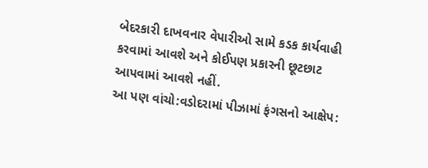બેદરકારી દાખવનાર વેપારીઓ સામે કડક કાર્યવાહી કરવામાં આવશે અને કોઈપણ પ્રકારની છૂટછાટ આપવામાં આવશે નહીં.
આ પણ વાંચો:વડોદરામાં પીઝામાં ફંગસનો આક્ષેપ: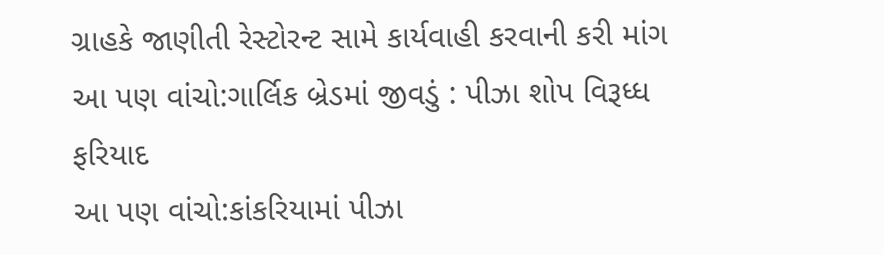ગ્રાહકે જાણીતી રેસ્ટોરન્ટ સામે કાર્યવાહી કરવાની કરી માંગ
આ પણ વાંચો:ગાર્લિક બ્રેડમાં જીવડું : પીઝા શોપ વિરૂધ્ધ ફરિયાદ
આ પણ વાંચો:કાંકરિયામાં પીઝા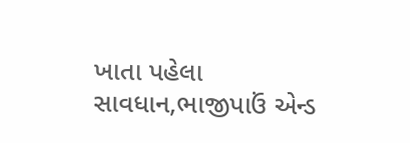ખાતા પહેલા સાવધાન,ભાજીપાઉં એન્ડ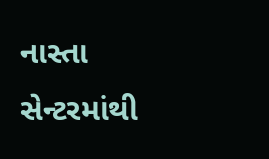નાસ્તા સેન્ટરમાંથી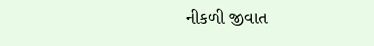નીકળી જીવાત